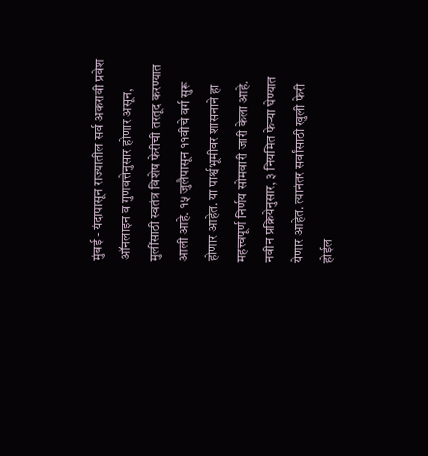मुंबई - यंदापासून राज्यातील सर्व अकरावी प्रवेश ऑनलाइन व गुणवत्तेनुसार होणार असून, मुलींसाठी स्वतंत्र विशेष फेरीची तरतूद करण्यात आली आहे. १५ जुलैपासून ११वीचे वर्ग सुरू होणार आहेत. या पार्श्वभूमीवर शासनाने हा महत्त्वपूर्ण निर्णय सोमवारी जारी केला आहे.
नवीन प्रक्रियेनुसार, ३ नियमित फेऱ्या घेण्यात येणार आहेत. त्यानंतर सर्वांसाठी खुली फेरी होईल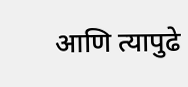आणि त्यापुढे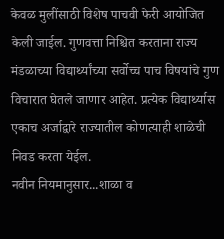केवळ मुलींसाठी विशेष पाचवी फेरी आयोजित केली जाईल. गुणवत्ता निश्चित करताना राज्य मंडळाच्या विद्यार्थ्यांच्या सर्वोच्च पाच विषयांचे गुण विचारात घेतले जाणार आहेत. प्रत्येक विद्यार्थ्यास एकाच अर्जाद्वारे राज्यातील कोणत्याही शाळेची निवड करता येईल.
नवीन नियमानुसार...शाळा व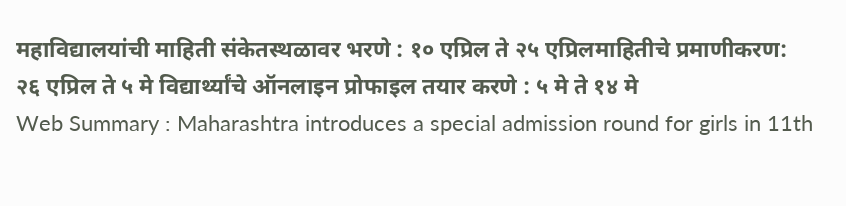महाविद्यालयांची माहिती संकेतस्थळावर भरणे : १० एप्रिल ते २५ एप्रिलमाहितीचे प्रमाणीकरण: २६ एप्रिल ते ५ मे विद्यार्थ्यांचे ऑनलाइन प्रोफाइल तयार करणे : ५ मे ते १४ मे
Web Summary : Maharashtra introduces a special admission round for girls in 11th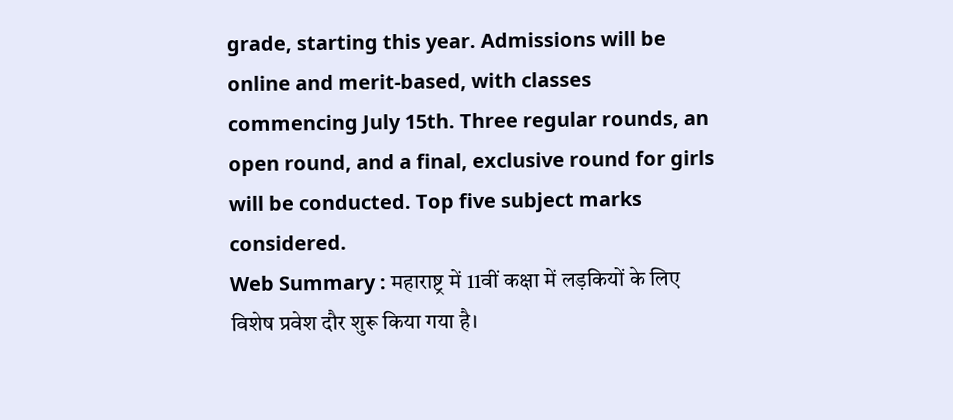grade, starting this year. Admissions will be online and merit-based, with classes commencing July 15th. Three regular rounds, an open round, and a final, exclusive round for girls will be conducted. Top five subject marks considered.
Web Summary : महाराष्ट्र में 11वीं कक्षा में लड़कियों के लिए विशेष प्रवेश दौर शुरू किया गया है।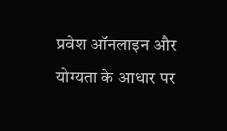प्रवेश ऑनलाइन और योग्यता के आधार पर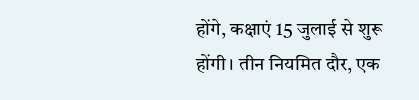होंगे, कक्षाएं 15 जुलाई से शुरू होंगी। तीन नियमित दौर, एक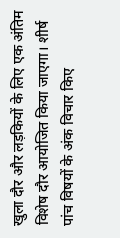खुला दौर और लड़कियों के लिए एक अंतिम विशेष दौर आयोजित किया जाएगा। शीर्ष पांच विषयों के अंक विचार किए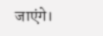जाएंगे।